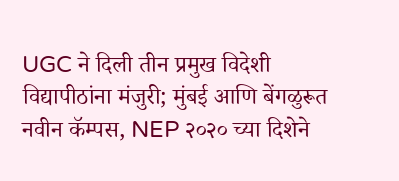UGC ने दिली तीन प्रमुख विदेशी विद्यापीठांना मंजुरी; मुंबई आणि बेंगळुरूत नवीन कॅम्पस, NEP २०२० च्या दिशेने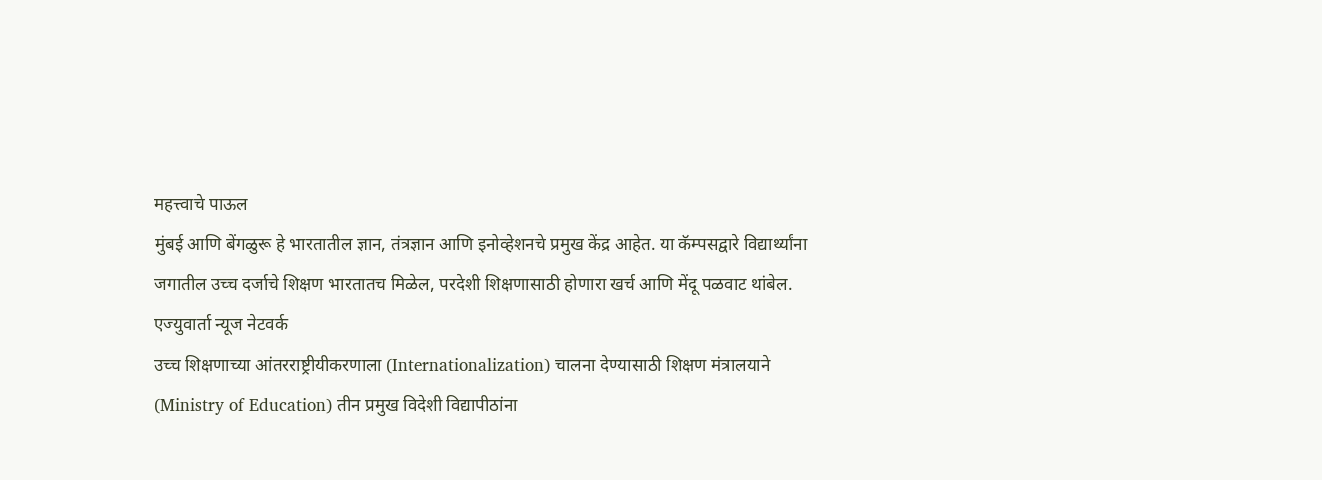महत्त्वाचे पाऊल
मुंबई आणि बेंगळुरू हे भारतातील ज्ञान, तंत्रज्ञान आणि इनोव्हेशनचे प्रमुख केंद्र आहेत. या कॅम्पसद्वारे विद्यार्थ्यांना जगातील उच्च दर्जाचे शिक्षण भारतातच मिळेल, परदेशी शिक्षणासाठी होणारा खर्च आणि मेंदू पळवाट थांबेल.
एज्युवार्ता न्यूज नेटवर्क
उच्च शिक्षणाच्या आंतरराष्ट्रीयीकरणाला (Internationalization) चालना देण्यासाठी शिक्षण मंत्रालयाने (Ministry of Education) तीन प्रमुख विदेशी विद्यापीठांना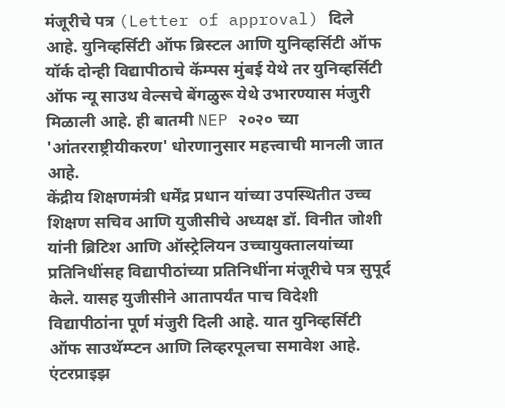मंजूरीचे पत्र (Letter of approval) दिले आहे. युनिव्हर्सिटी ऑफ ब्रिस्टल आणि युनिव्हर्सिटी ऑफ यॉर्क दोन्ही विद्यापीठाचे कॅम्पस मुंबई येथे तर युनिव्हर्सिटी ऑफ न्यू साउथ वेल्सचे बेंगळुरू येथे उभारण्यास मंजुरी मिळाली आहे. ही बातमी NEP २०२० च्या 'आंतरराष्ट्रीयीकरण' धोरणानुसार महत्त्वाची मानली जात आहे.
केंद्रीय शिक्षणमंत्री धर्मेंद्र प्रधान यांच्या उपस्थितीत उच्च शिक्षण सचिव आणि युजीसीचे अध्यक्ष डॉ. विनीत जोशी यांनी ब्रिटिश आणि ऑस्ट्रेलियन उच्चायुक्तालयांच्या प्रतिनिधींसह विद्यापीठांच्या प्रतिनिधींना मंजूरीचे पत्र सुपूर्द केले. यासह युजीसीने आतापर्यंत पाच विदेशी विद्यापीठांना पूर्ण मंजुरी दिली आहे. यात युनिव्हर्सिटी ऑफ साउथॅम्प्टन आणि लिव्हरपूलचा समावेश आहे.
एंटरप्राइझ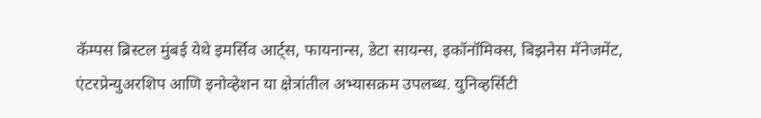कॅम्पस ब्रिस्टल मुंबई येथे इमर्सिव आर्ट्स, फायनान्स, डेटा सायन्स, इकॉनॉमिक्स, बिझनेस मॅनेजमेंट, एंटरप्रेन्युअरशिप आणि इनोव्हेशन या क्षेत्रांतील अभ्यासक्रम उपलब्ध. युनिव्हर्सिटी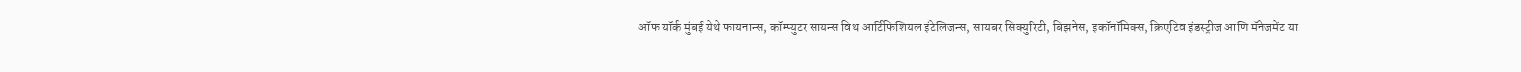ऑफ यॉर्क मुंबई येथे फायनान्स, कॉम्प्युटर सायन्स विथ आर्टिफिशियल इंटेलिजन्स, सायबर सिक्युरिटी, बिझनेस, इकॉनॉमिक्स, क्रिएटिव इंडस्ट्रीज आणि मॅनेजमेंट या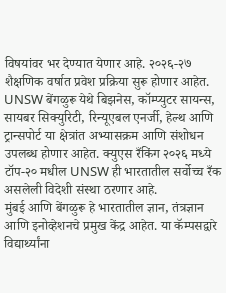विषयांवर भर देण्यात येणार आहे. २०२६-२७ शैक्षणिक वर्षात प्रवेश प्रक्रिया सुरू होणार आहेत.
UNSW बेंगळुरू येथे बिझनेस, कॉम्प्युटर सायन्स, सायबर सिक्युरिटी, रिन्यूएबल एनर्जी, हेल्थ आणि ट्रान्सपोर्ट या क्षेत्रांत अभ्यासक्रम आणि संशोधन उपलब्ध होणार आहेत. क्युएस रँकिंग २०२६ मध्ये टॉप-२० मधील UNSW ही भारतातील सर्वोच्च रँक असलेली विदेशी संस्था ठरणार आहे.
मुंबई आणि बेंगळुरू हे भारतातील ज्ञान, तंत्रज्ञान आणि इनोव्हेशनचे प्रमुख केंद्र आहेत. या कॅम्पसद्वारे विद्यार्थ्यांना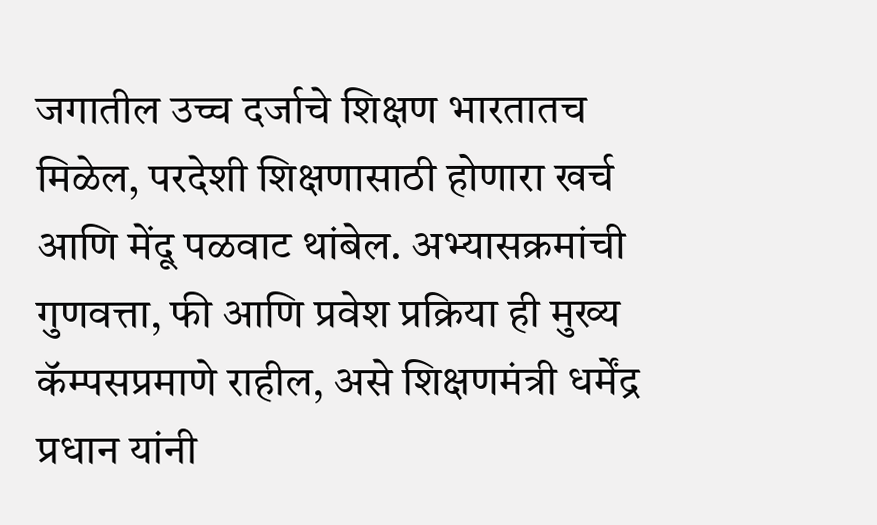जगातील उच्च दर्जाचे शिक्षण भारतातच मिळेल, परदेशी शिक्षणासाठी होणारा खर्च आणि मेंदू पळवाट थांबेल. अभ्यासक्रमांची गुणवत्ता, फी आणि प्रवेश प्रक्रिया ही मुख्य कॅम्पसप्रमाणे राहील, असे शिक्षणमंत्री धर्मेंद्र प्रधान यांनी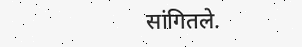सांगितले.